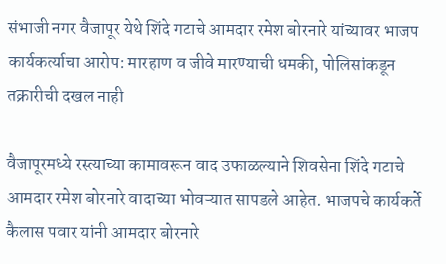संभाजी नगर वैजापूर येथे शिंदे गटाचे आमदार रमेश बोरनारे यांच्यावर भाजप कार्यकर्त्याचा आरोप: मारहाण व जीवे मारण्याची धमकी, पोलिसांकडून तक्रारीची दखल नाही

वैजापूरमध्ये रस्त्याच्या कामावरून वाद उफाळल्याने शिवसेना शिंदे गटाचे आमदार रमेश बोरनारे वादाच्या भोवऱ्यात सापडले आहेत. भाजपचे कार्यकर्ते कैलास पवार यांनी आमदार बोरनारे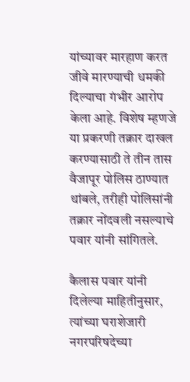यांच्यावर मारहाण करत जीवे मारण्याची धमकी दिल्याचा गंभीर आरोप केला आहे. विशेष म्हणजे या प्रकरणी तक्रार दाखल करण्यासाठी ते तीन तास वैजापूर पोलिस ठाण्यात थांबले, तरीही पोलिसांनी तक्रार नोंदवली नसल्याचे पवार यांनी सांगितले.

कैलास पवार यांनी दिलेल्या माहितीनुसार, त्यांच्या घराशेजारी नगरपरिषदेच्या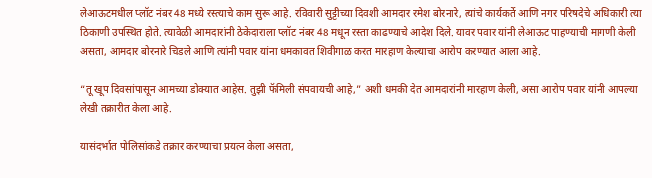लेआऊटमधील प्लॉट नंबर 48 मध्ये रस्त्याचे काम सुरू आहे. रविवारी सुट्टीच्या दिवशी आमदार रमेश बोरनारे, त्यांचे कार्यकर्ते आणि नगर परिषदेचे अधिकारी त्या ठिकाणी उपस्थित होते. त्यावेळी आमदारांनी ठेकेदाराला प्लॉट नंबर 48 मधून रस्ता काढण्याचे आदेश दिले. यावर पवार यांनी लेआऊट पाहण्याची मागणी केली असता, आमदार बोरनारे चिडले आणि त्यांनी पवार यांना धमकावत शिवीगाळ करत मारहाण केल्याचा आरोप करण्यात आला आहे.

“तू खूप दिवसांपासून आमच्या डोक्यात आहेस. तुझी फॅमिली संपवायची आहे,” अशी धमकी देत आमदारांनी मारहाण केली, असा आरोप पवार यांनी आपल्या लेखी तक्रारीत केला आहे.

यासंदर्भात पोलिसांकडे तक्रार करण्याचा प्रयत्न केला असता,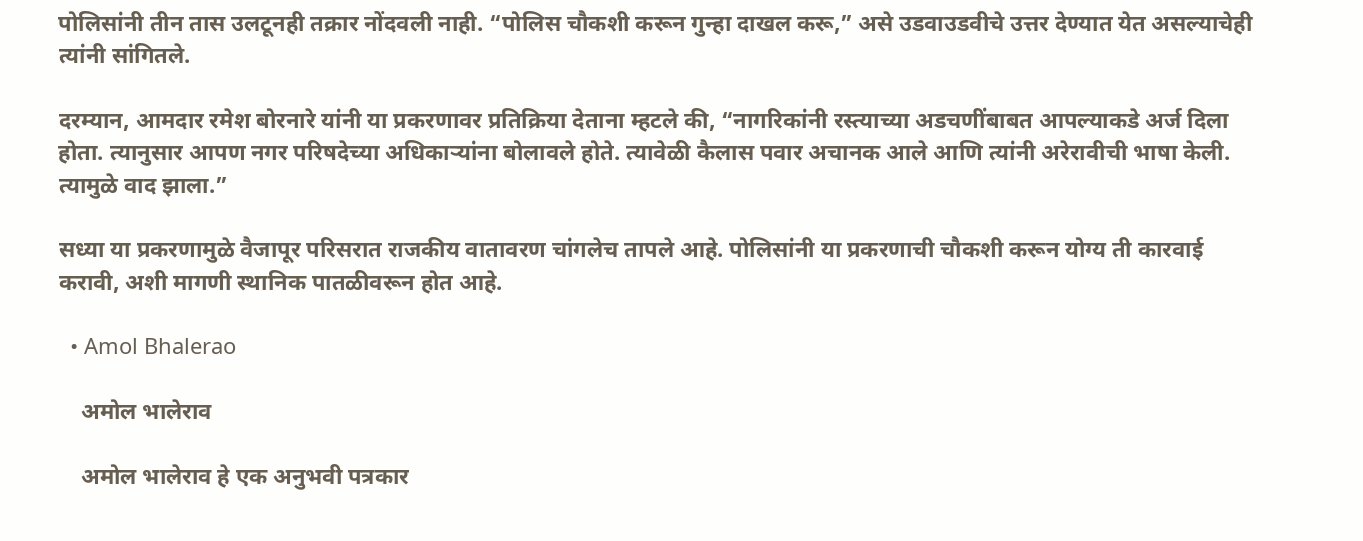पोलिसांनी तीन तास उलटूनही तक्रार नोंदवली नाही. “पोलिस चौकशी करून गुन्हा दाखल करू,” असे उडवाउडवीचे उत्तर देण्यात येत असल्याचेही त्यांनी सांगितले.

दरम्यान, आमदार रमेश बोरनारे यांनी या प्रकरणावर प्रतिक्रिया देताना म्हटले की, “नागरिकांनी रस्त्याच्या अडचणींबाबत आपल्याकडे अर्ज दिला होता. त्यानुसार आपण नगर परिषदेच्या अधिकाऱ्यांना बोलावले होते. त्यावेळी कैलास पवार अचानक आले आणि त्यांनी अरेरावीची भाषा केली. त्यामुळे वाद झाला.”

सध्या या प्रकरणामुळे वैजापूर परिसरात राजकीय वातावरण चांगलेच तापले आहे. पोलिसांनी या प्रकरणाची चौकशी करून योग्य ती कारवाई करावी, अशी मागणी स्थानिक पातळीवरून होत आहे.

  • Amol Bhalerao

    अमोल भालेराव

    अमोल भालेराव हे एक अनुभवी पत्रकार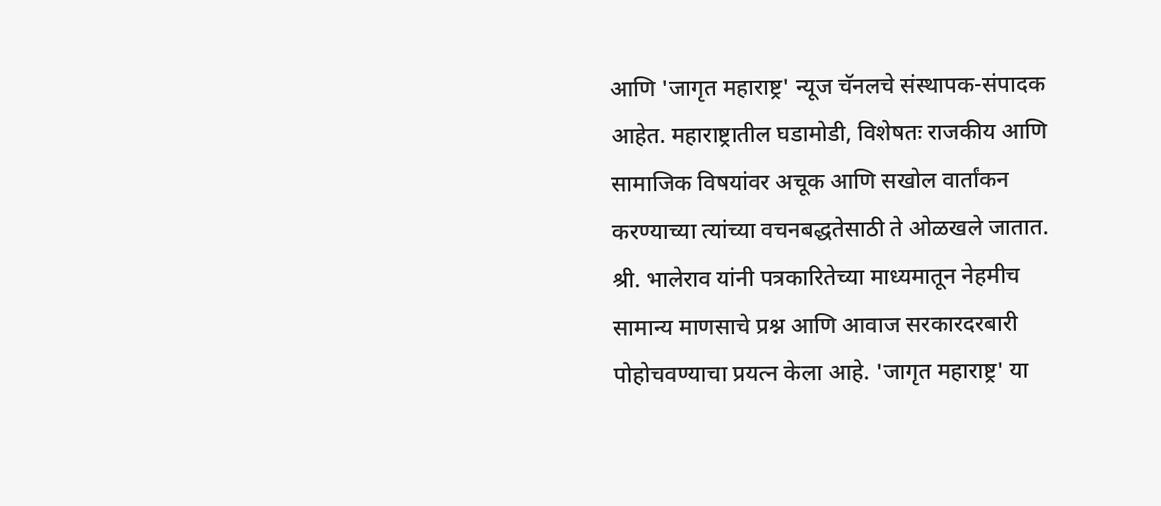आणि 'जागृत महाराष्ट्र' न्यूज चॅनलचे संस्थापक-संपादक आहेत. महाराष्ट्रातील घडामोडी, विशेषतः राजकीय आणि सामाजिक विषयांवर अचूक आणि सखोल वार्तांकन करण्याच्या त्यांच्या वचनबद्धतेसाठी ते ओळखले जातात. श्री. भालेराव यांनी पत्रकारितेच्या माध्यमातून नेहमीच सामान्य माणसाचे प्रश्न आणि आवाज सरकारदरबारी पोहोचवण्याचा प्रयत्न केला आहे. 'जागृत महाराष्ट्र' या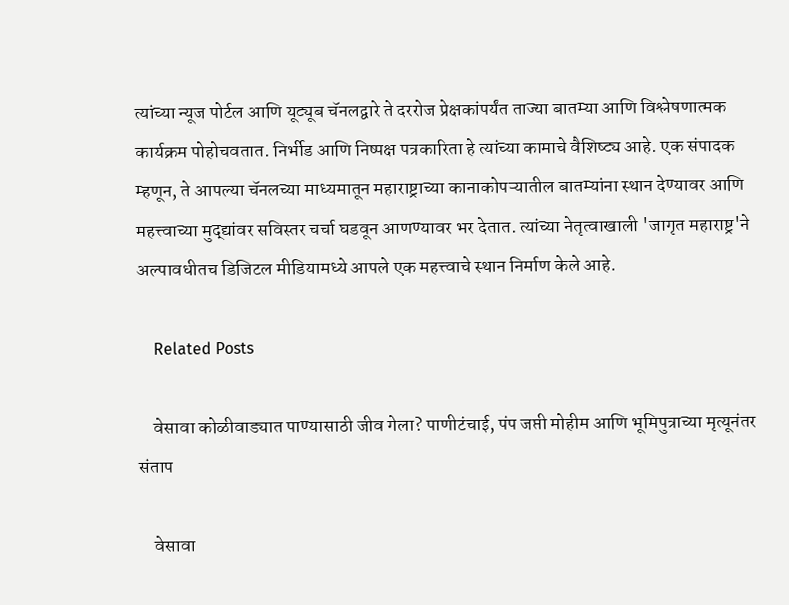त्यांच्या न्यूज पोर्टल आणि यूट्यूब चॅनलद्वारे ते दररोज प्रेक्षकांपर्यंत ताज्या बातम्या आणि विश्लेषणात्मक कार्यक्रम पोहोचवतात. निर्भीड आणि निष्पक्ष पत्रकारिता हे त्यांच्या कामाचे वैशिष्ट्य आहे. एक संपादक म्हणून, ते आपल्या चॅनलच्या माध्यमातून महाराष्ट्राच्या कानाकोपऱ्यातील बातम्यांना स्थान देण्यावर आणि महत्त्वाच्या मुद्द्यांवर सविस्तर चर्चा घडवून आणण्यावर भर देतात. त्यांच्या नेतृत्वाखाली 'जागृत महाराष्ट्र'ने अल्पावधीतच डिजिटल मीडियामध्ये आपले एक महत्त्वाचे स्थान निर्माण केले आहे.

    Related Posts

    वेसावा कोळीवाड्यात पाण्यासाठी जीव गेला? पाणीटंचाई, पंप जप्ती मोहीम आणि भूमिपुत्राच्या मृत्यूनंतर संताप

    वेसावा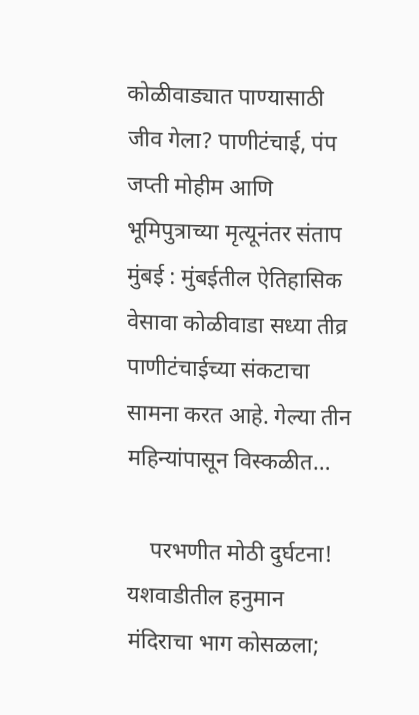कोळीवाड्यात पाण्यासाठी जीव गेला? पाणीटंचाई, पंप जप्ती मोहीम आणि भूमिपुत्राच्या मृत्यूनंतर संताप मुंबई : मुंबईतील ऐतिहासिक वेसावा कोळीवाडा सध्या तीव्र पाणीटंचाईच्या संकटाचा सामना करत आहे. गेल्या तीन महिन्यांपासून विस्कळीत…

    परभणीत मोठी दुर्घटना! यशवाडीतील हनुमान मंदिराचा भाग कोसळला;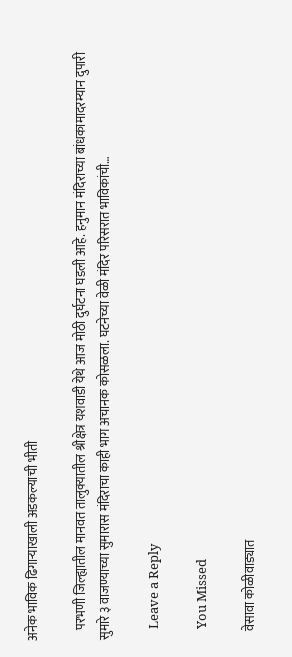अनेक भाविक ढिगाऱ्याखाली अडकल्याची भीती

    परभणी जिल्ह्यातील मानवत तालुक्यातील श्रीक्षेत्र यशवाडी येथे आज मोठी दुर्घटना घडली आहे. हनुमान मंदिराच्या बांधकामादरम्यान दुपारी सुमारे ३ वाजण्याच्या सुमारास मंदिराचा काही भाग अचानक कोसळला. घटनेच्या वेळी मंदिर परिसरात भाविकांची…

    Leave a Reply

    You Missed

    वेसावा कोळीवाड्यात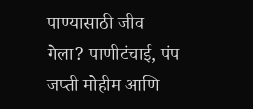पाण्यासाठी जीव गेला? पाणीटंचाई, पंप जप्ती मोहीम आणि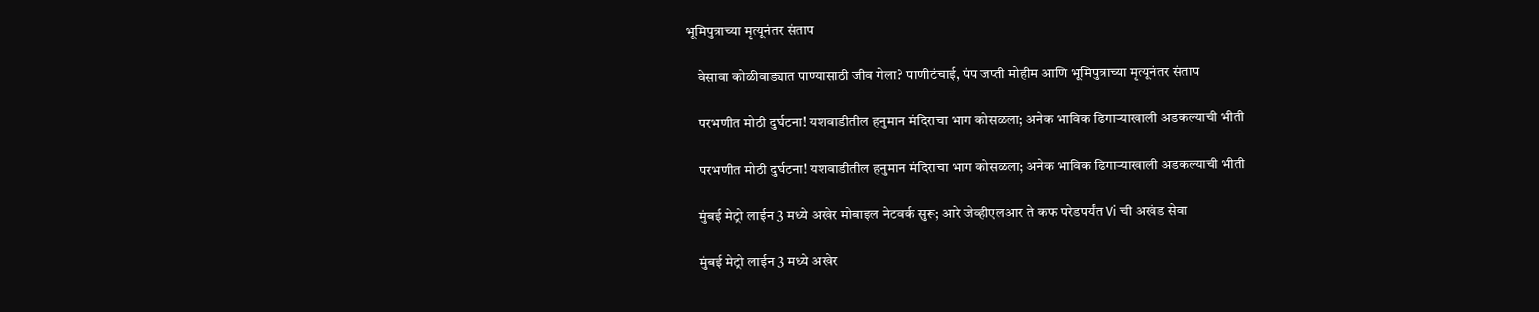भूमिपुत्राच्या मृत्यूनंतर संताप

    वेसावा कोळीवाड्यात पाण्यासाठी जीव गेला? पाणीटंचाई, पंप जप्ती मोहीम आणि भूमिपुत्राच्या मृत्यूनंतर संताप

    परभणीत मोठी दुर्घटना! यशवाडीतील हनुमान मंदिराचा भाग कोसळला; अनेक भाविक ढिगाऱ्याखाली अडकल्याची भीती

    परभणीत मोठी दुर्घटना! यशवाडीतील हनुमान मंदिराचा भाग कोसळला; अनेक भाविक ढिगाऱ्याखाली अडकल्याची भीती

    मुंबई मेट्रो लाईन 3 मध्ये अखेर मोबाइल नेटवर्क सुरू; आरे जेव्हीएलआर ते कफ परेडपर्यंत Vi ची अखंड सेवा

    मुंबई मेट्रो लाईन 3 मध्ये अखेर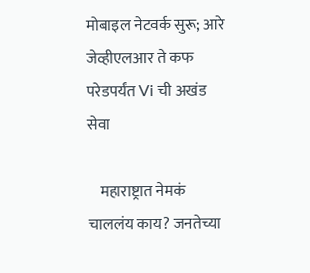मोबाइल नेटवर्क सुरू; आरे जेव्हीएलआर ते कफ परेडपर्यंत Vi ची अखंड सेवा

    महाराष्ट्रात नेमकं चाललंय काय? जनतेच्या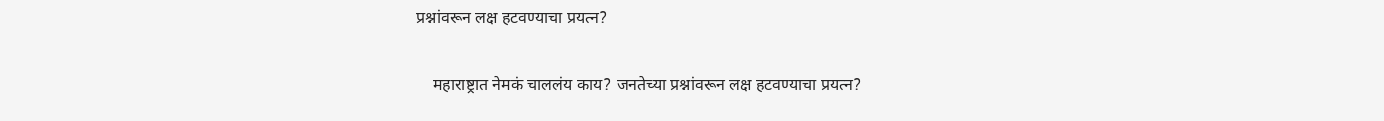प्रश्नांवरून लक्ष हटवण्याचा प्रयत्न?

    महाराष्ट्रात नेमकं चाललंय काय? जनतेच्या प्रश्नांवरून लक्ष हटवण्याचा प्रयत्न?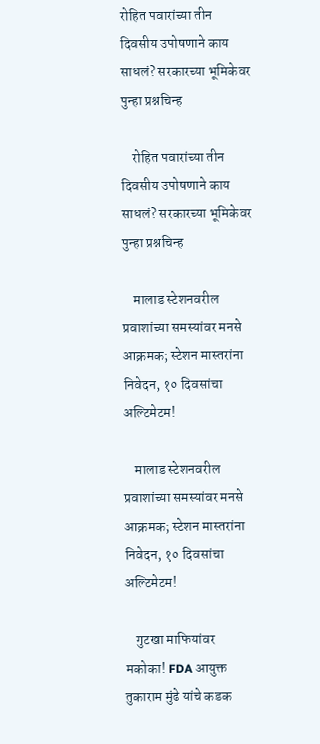रोहित पवारांच्या तीन दिवसीय उपोषणाने काय साधलं? सरकारच्या भूमिकेवर पुन्हा प्रश्नचिन्ह

    रोहित पवारांच्या तीन दिवसीय उपोषणाने काय साधलं? सरकारच्या भूमिकेवर पुन्हा प्रश्नचिन्ह

    मालाड स्टेशनवरील प्रवाशांच्या समस्यांवर मनसे आक्रमक; स्टेशन मास्तरांना निवेदन, १० दिवसांचा अल्टिमेटम!

    मालाड स्टेशनवरील प्रवाशांच्या समस्यांवर मनसे आक्रमक; स्टेशन मास्तरांना निवेदन, १० दिवसांचा अल्टिमेटम!

    गुटखा माफियांवर मकोका! FDA आयुक्त तुकाराम मुंढे यांचे कडक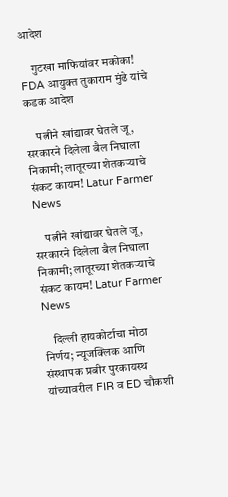आदेश

    गुटखा माफियांवर मकोका! FDA आयुक्त तुकाराम मुंढे यांचे कडक आदेश

    पत्नीने खांद्यावर घेतले जू, सरकारने दिलेला बैल निघाला निकामी; लातूरच्या शेतकऱ्याचे संकट कायम! Latur Farmer News

    पत्नीने खांद्यावर घेतले जू, सरकारने दिलेला बैल निघाला निकामी; लातूरच्या शेतकऱ्याचे संकट कायम! Latur Farmer News

    दिल्ली हायकोर्टाचा मोठा निर्णय; न्यूजक्लिक आणि संस्थापक प्रबीर पुरकायस्थ यांच्यावरील FIR व ED चौकशी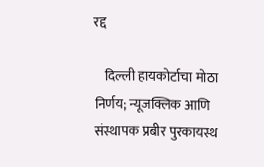रद्द

    दिल्ली हायकोर्टाचा मोठा निर्णय; न्यूजक्लिक आणि संस्थापक प्रबीर पुरकायस्थ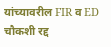यांच्यावरील FIR व ED चौकशी रद्द